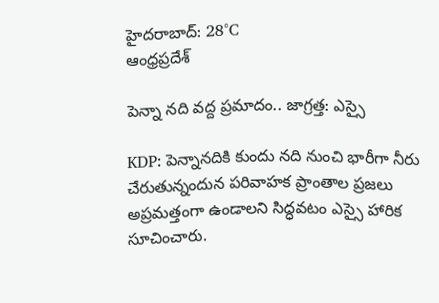హైదరాబాద్: 28°C
ఆంధ్రప్రదేశ్

పెన్నా నది వద్ద ప్రమాదం.. జాగ్రత్త: ఎస్సై

KDP: పెన్నానదికి కుందు నది నుంచి భారీగా నీరు చేరుతున్నందున పరివాహక ప్రాంతాల ప్రజలు అప్రమత్తంగా ఉండాలని సిద్ధవటం ఎస్సై హారిక సూచించారు.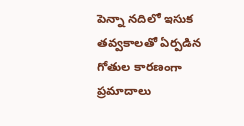పెన్నా నదిలో ఇసుక తవ్వకాలతో ఏర్పడిన గోతుల కారణంగా ప్రమాదాలు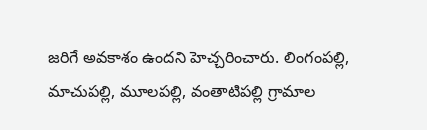జరిగే అవకాశం ఉందని హెచ్చరించారు. లింగంపల్లి, మాచుపల్లి, మూలపల్లి, వంతాటిపల్లి గ్రామాల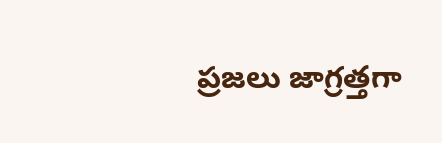ప్రజలు జాగ్రత్తగా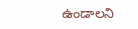ఉండాలని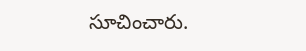సూచించారు.